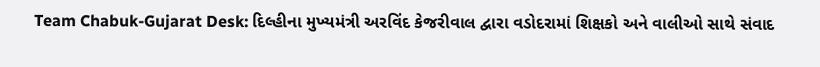Team Chabuk-Gujarat Desk: દિલ્હીના મુખ્યમંત્રી અરવિંદ કેજરીવાલ દ્વારા વડોદરામાં શિક્ષકો અને વાલીઓ સાથે સંવાદ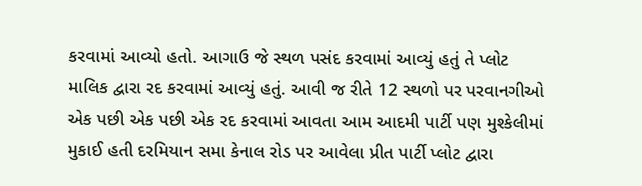કરવામાં આવ્યો હતો. આગાઉ જે સ્થળ પસંદ કરવામાં આવ્યું હતું તે પ્લોટ માલિક દ્વારા રદ કરવામાં આવ્યું હતું. આવી જ રીતે 12 સ્થળો પર પરવાનગીઓ એક પછી એક પછી એક રદ કરવામાં આવતા આમ આદમી પાર્ટી પણ મુશ્કેલીમાં મુકાઈ હતી દરમિયાન સમા કેનાલ રોડ પર આવેલા પ્રીત પાર્ટી પ્લોટ દ્વારા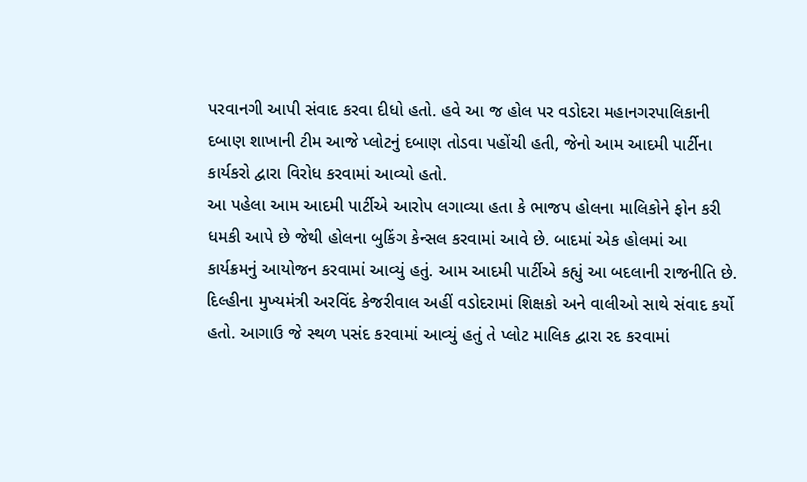પરવાનગી આપી સંવાદ કરવા દીધો હતો. હવે આ જ હોલ પર વડોદરા મહાનગરપાલિકાની દબાણ શાખાની ટીમ આજે પ્લોટનું દબાણ તોડવા પહોંચી હતી, જેનો આમ આદમી પાર્ટીના કાર્યકરો દ્વારા વિરોધ કરવામાં આવ્યો હતો.
આ પહેલા આમ આદમી પાર્ટીએ આરોપ લગાવ્યા હતા કે ભાજપ હોલના માલિકોને ફોન કરી ધમકી આપે છે જેથી હોલના બુકિંગ કેન્સલ કરવામાં આવે છે. બાદમાં એક હોલમાં આ કાર્યક્રમનું આયોજન કરવામાં આવ્યું હતું. આમ આદમી પાર્ટીએ કહ્યું આ બદલાની રાજનીતિ છે. દિલ્હીના મુખ્યમંત્રી અરવિંદ કેજરીવાલ અહીં વડોદરામાં શિક્ષકો અને વાલીઓ સાથે સંવાદ કર્યો હતો. આગાઉ જે સ્થળ પસંદ કરવામાં આવ્યું હતું તે પ્લોટ માલિક દ્વારા રદ કરવામાં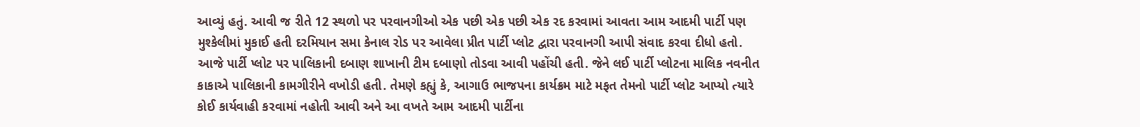આવ્યું હતું. આવી જ રીતે 12 સ્થળો પર પરવાનગીઓ એક પછી એક પછી એક રદ કરવામાં આવતા આમ આદમી પાર્ટી પણ મુશ્કેલીમાં મુકાઈ હતી દરમિયાન સમા કેનાલ રોડ પર આવેલા પ્રીત પાર્ટી પ્લોટ દ્વારા પરવાનગી આપી સંવાદ કરવા દીધો હતો.
આજે પાર્ટી પ્લોટ પર પાલિકાની દબાણ શાખાની ટીમ દબાણો તોડવા આવી પહોંચી હતી. જેને લઈ પાર્ટી પ્લોટના માલિક નવનીત કાકાએ પાલિકાની કામગીરીને વખોડી હતી. તેમણે કહ્યું કે, આગાઉ ભાજપના કાર્યક્રમ માટે મફત તેમનો પાર્ટી પ્લોટ આપ્યો ત્યારે કોઈ કાર્યવાહી કરવામાં નહોતી આવી અને આ વખતે આમ આદમી પાર્ટીના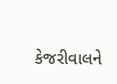કેજરીવાલને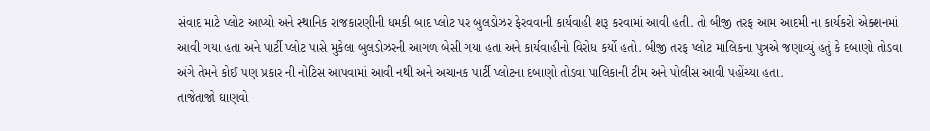સંવાદ માટે પ્લોટ આપ્યો અને સ્થાનિક રાજકારણીની ધમકી બાદ પ્લોટ પર બુલડોઝર ફેરવવાની કાર્યવાહી શરૂ કરવામાં આવી હતી. તો બીજી તરફ આમ આદમી ના કાર્યકરો એક્શનમાં આવી ગયા હતા અને પાર્ટી પ્લોટ પાસે મુકેલા બુલડોઝરની આગળ બેસી ગયા હતા અને કાર્યવાહીનો વિરોધ કર્યો હતો. બીજી તરફ પ્લોટ માલિકના પુત્રએ જણાવ્યું હતું કે દબાણો તોડવા અંગે તેમને કોઈ પણ પ્રકાર ની નોટિસ આપવામાં આવી નથી અને અચાનક પાર્ટી પ્લોટના દબાણો તોડવા પાલિકાની ટીમ અને પોલીસ આવી પહોંચ્યા હતા.
તાજેતાજો ઘાણવો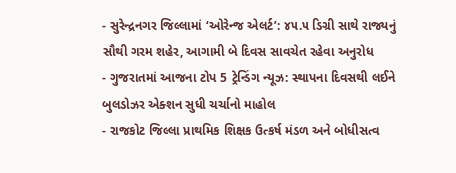- સુરેન્દ્રનગર જિલ્લામાં ‘ઓરેન્જ એલર્ટ’: ૪૫.૫ ડિગ્રી સાથે રાજ્યનું સૌથી ગરમ શહેર, આગામી બે દિવસ સાવચેત રહેવા અનુરોધ
- ગુજરાતમાં આજના ટોપ 5 ટ્રેન્ડિંગ ન્યૂઝ: સ્થાપના દિવસથી લઈને બુલડોઝર એક્શન સુધી ચર્ચાનો માહોલ
- રાજકોટ જિલ્લા પ્રાથમિક શિક્ષક ઉત્કર્ષ મંડળ અને બોધીસત્વ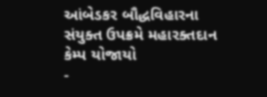આંબેડકર બૌદ્ધવિહારના સંયુક્ત ઉપક્રમે મહારક્તદાન કેમ્પ યોજાયો
-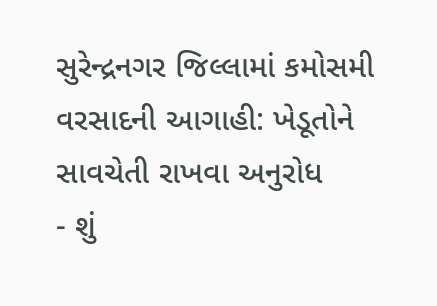સુરેન્દ્રનગર જિલ્લામાં કમોસમી વરસાદની આગાહી: ખેડૂતોને સાવચેતી રાખવા અનુરોધ
- શું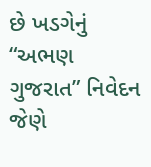છે ખડગેનું “અભણ ગુજરાત” નિવેદન જેણે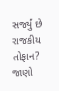સર્જ્યું છે રાજકીય તોફાન? જાણો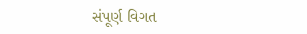સંપૂર્ણ વિગત